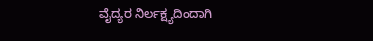ವೈದ್ಯರ ನಿರ್ಲಕ್ಷ್ಯದಿಂದಾಗಿ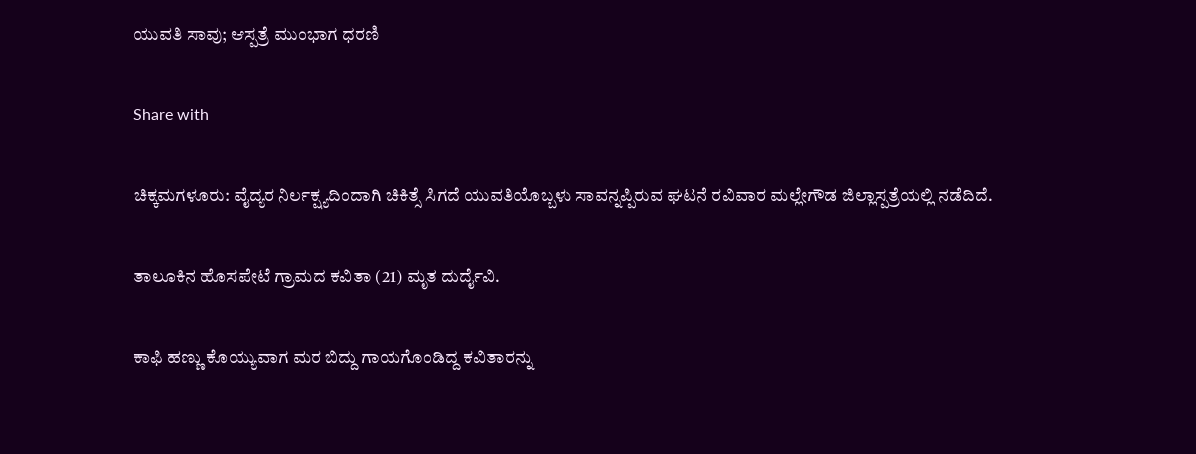ಯುವತಿ ಸಾವು; ಆಸ್ಪತ್ರೆ ಮುಂಭಾಗ ಧರಣಿ

Share with

ಚಿಕ್ಕಮಗಳೂರು: ವೈದ್ಯರ ನಿರ್ಲಕ್ಷ್ಯದಿಂದಾಗಿ ಚಿಕಿತ್ಸೆ ಸಿಗದೆ ಯುವತಿಯೊಬ್ಬಳು ಸಾವನ್ನಪ್ಪಿರುವ ಘಟನೆ ರವಿವಾರ ಮಲ್ಲೇಗೌಡ ಜಿಲ್ಲಾಸ್ಪತ್ರೆಯಲ್ಲಿ ನಡೆದಿದೆ.

ತಾಲೂಕಿನ ಹೊಸಪೇಟೆ ಗ್ರಾಮದ ಕವಿತಾ (21) ಮೃತ ದುರ್ದೈವಿ.

ಕಾಫಿ ಹಣ್ಣು ಕೊಯ್ಯುವಾಗ ಮರ ಬಿದ್ದು ಗಾಯಗೊಂಡಿದ್ದ ಕವಿತಾರನ್ನು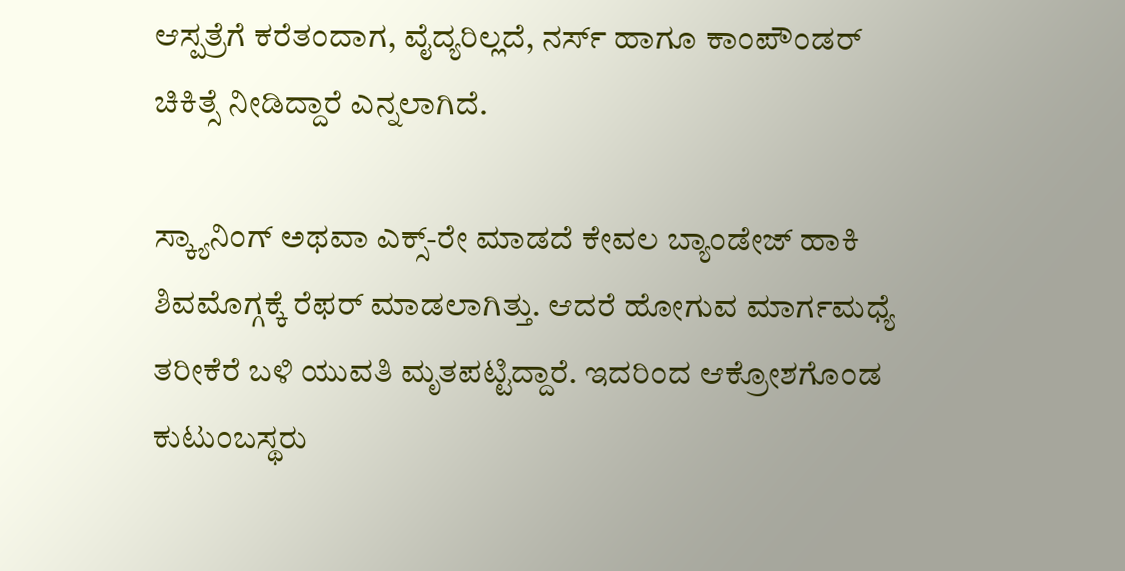ಆಸ್ಪತ್ರೆಗೆ ಕರೆತಂದಾಗ, ವೈದ್ಯರಿಲ್ಲದೆ, ನರ್ಸ್ ಹಾಗೂ ಕಾಂಪೌಂಡರ್ ಚಿಕಿತ್ಸೆ ನೀಡಿದ್ದಾರೆ ಎನ್ನಲಾಗಿದೆ.

ಸ್ಕ್ಯಾನಿಂಗ್ ಅಥವಾ ಎಕ್ಸ್-ರೇ ಮಾಡದೆ ಕೇವಲ ಬ್ಯಾಂಡೇಜ್ ಹಾಕಿ ಶಿವಮೊಗ್ಗಕ್ಕೆ ರೆಫ‌ರ್ ಮಾಡಲಾಗಿತ್ತು. ಆದರೆ ಹೋಗುವ ಮಾರ್ಗಮಧ್ಯೆ ತರೀಕೆರೆ ಬಳಿ ಯುವತಿ ಮೃತಪಟ್ಟಿದ್ದಾರೆ. ಇದರಿಂದ ಆಕ್ರೋಶಗೊಂಡ ಕುಟುಂಬಸ್ಥರು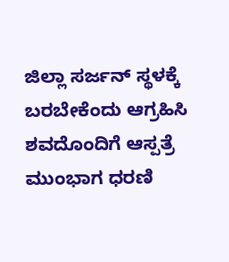ಜಿಲ್ಲಾ ಸರ್ಜನ್ ಸ್ಥಳಕ್ಕೆ ಬರಬೇಕೆಂದು ಆಗ್ರಹಿಸಿ ಶವದೊಂದಿಗೆ ಆಸ್ಪತ್ರೆ ಮುಂಭಾಗ ಧರಣಿ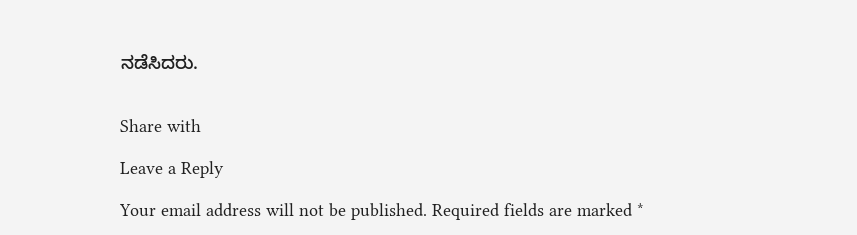ನಡೆಸಿದರು.


Share with

Leave a Reply

Your email address will not be published. Required fields are marked *